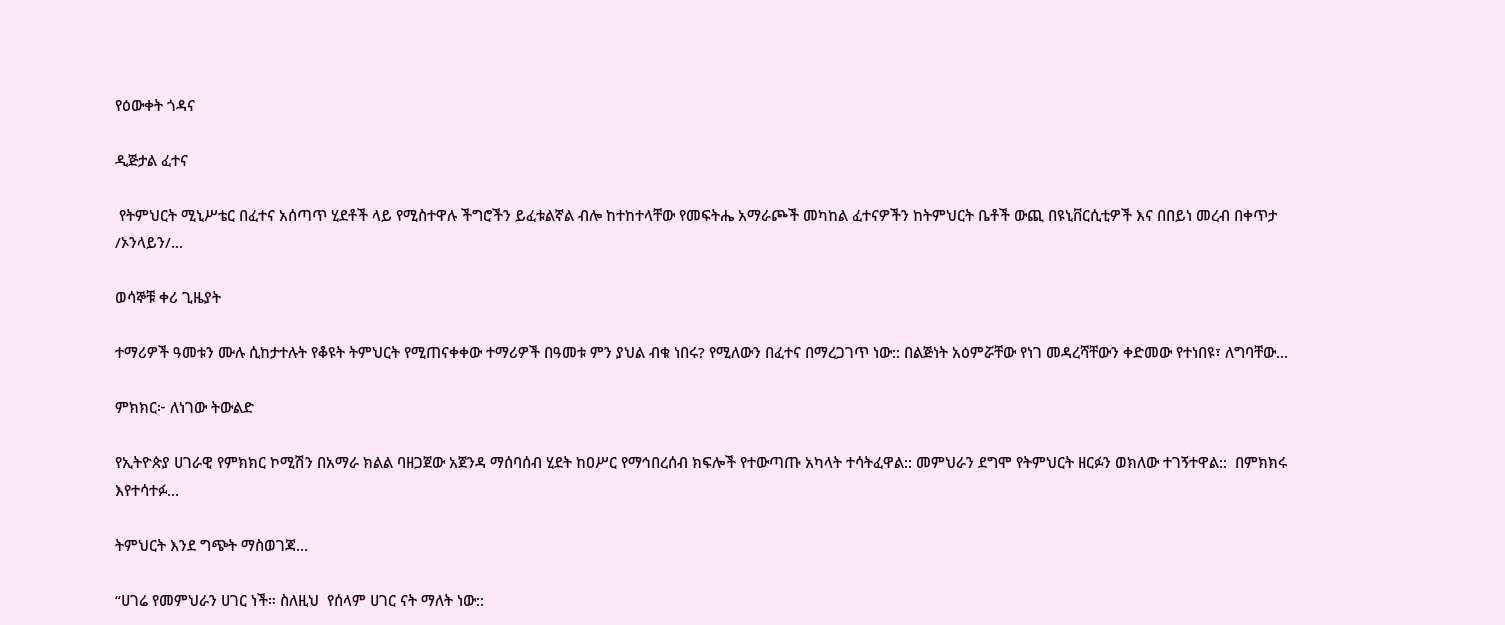የዕውቀት ጎዳና

ዲጅታል ፈተና

 የትምህርት ሚኒሥቴር በፈተና አሰጣጥ ሂደቶች ላይ የሚስተዋሉ ችግሮችን ይፈቱልኛል ብሎ ከተከተላቸው የመፍትሔ አማራጮች መካከል ፈተናዎችን ከትምህርት ቤቶች ውጪ በዩኒቨርሲቲዎች እና በበይነ መረብ በቀጥታ /ኦንላይን/...

ወሳኞቹ ቀሪ ጊዜያት

ተማሪዎች ዓመቱን ሙሉ ሲከታተሉት የቆዩት ትምህርት የሚጠናቀቀው ተማሪዎች በዓመቱ ምን ያህል ብቁ ነበሩ? የሚለውን በፈተና በማረጋገጥ ነው:: በልጅነት አዕምሯቸው የነገ መዳረሻቸውን ቀድመው የተነበዩ፣ ለግባቸው...

ምክክር፦ ለነገው ትውልድ

የኢትዮጵያ ሀገራዊ የምክክር ኮሚሽን በአማራ ክልል ባዘጋጀው አጀንዳ ማሰባሰብ ሂደት ከዐሥር የማኅበረሰብ ክፍሎች የተውጣጡ አካላት ተሳትፈዋል:: መምህራን ደግሞ የትምህርት ዘርፉን ወክለው ተገኝተዋል::  በምክክሩ እየተሳተፉ...

ትምህርት እንደ ግጭት ማስወገጃ…

“ሀገሬ የመምህራን ሀገር ነች። ስለዚህ  የሰላም ሀገር ናት ማለት ነው::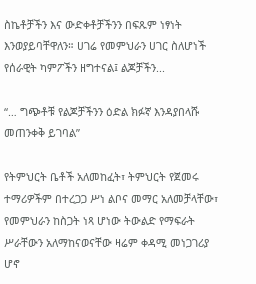ስኬቶቻችን እና ውድቀቶቻችንን በፍጹም ነፃነት እንወያይባቸዋለን። ሀገሬ የመምህራን ሀገር ስለሆነች የሰራዊት ካምፖችን ዘግተናል፤ ልጆቻችን...

“… ግጭቶቹ የልጆቻችንን ዕድል ክፉኛ እንዳያበላሹ መጠንቀቅ ይገባል”

የትምህርት ቤቶች አለመከፈት፣ ትምህርት የጀመሩ ተማሪዎችም በተረጋጋ ሥነ ልቦና መማር አለመቻላቸው፣ የመምህራን ከስጋት ነጻ ሆነው ትውልድ የማፍራት ሥራቸውን አለማከናወናቸው ዛሬም ቀዳሚ መነጋገሪያ ሆኖ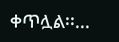ቀጥሏል፡፡...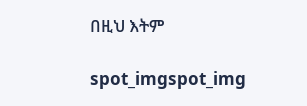በዚህ እትም

spot_imgspot_img